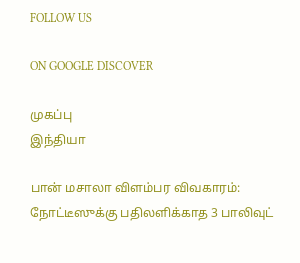FOLLOW US

ON GOOGLE DISCOVER

முகப்பு
இந்தியா

பான் மசாலா விளம்பர விவகாரம்: நோட்டீஸுக்கு பதிலளிக்காத 3 பாலிவுட்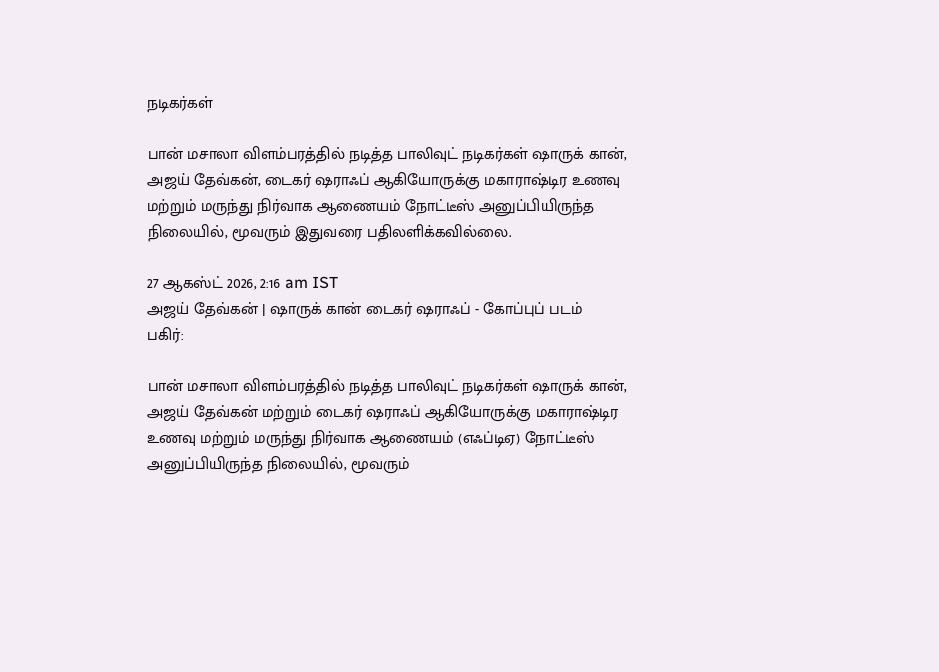நடிகர்கள்

பான் மசாலா விளம்பரத்தில் நடித்த பாலிவுட் நடிகர்கள் ஷாருக் கான், அஜய் தேவ்கன், டைகர் ஷராஃப் ஆகியோருக்கு மகாராஷ்டிர உணவு மற்றும் மருந்து நிர்வாக ஆணையம் நோட்டீஸ் அனுப்பியிருந்த நிலையில், மூவரும் இதுவரை பதிலளிக்கவில்லை.

27 ஆகஸ்ட் 2026, 2:16 am IST
அஜய் தேவ்கன் | ஷாருக் கான் டைகர் ஷராஃப் - கோப்புப் படம்
பகிர்:

பான் மசாலா விளம்பரத்தில் நடித்த பாலிவுட் நடிகர்கள் ஷாருக் கான், அஜய் தேவ்கன் மற்றும் டைகர் ஷராஃப் ஆகியோருக்கு மகாராஷ்டிர உணவு மற்றும் மருந்து நிர்வாக ஆணையம் (எஃப்டிஏ) நோட்டீஸ் அனுப்பியிருந்த நிலையில், மூவரும்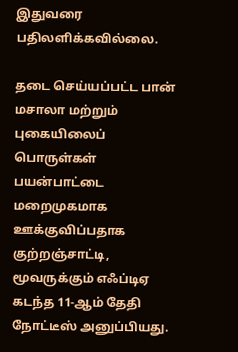இதுவரை பதிலளிக்கவில்லை.

தடை செய்யப்பட்ட பான் மசாலா மற்றும் புகையிலைப் பொருள்கள் பயன்பாட்டை மறைமுகமாக ஊக்குவிப்பதாக குற்றஞ்சாட்டி, மூவருக்கும் எஃப்டிஏ கடந்த 11-ஆம் தேதி நோட்டீஸ் அனுப்பியது.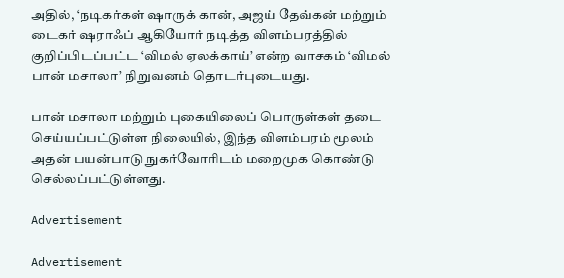அதில், ‘நடிகர்கள் ஷாருக் கான், அஜய் தேவ்கன் மற்றும் டைகர் ஷராஃப் ஆகியோர் நடித்த விளம்பரத்தில் குறிப்பிடப்பட்ட ‘விமல் ஏலக்காய்’ என்ற வாசகம் ‘விமல் பான் மசாலா’ நிறுவனம் தொடர்புடையது.

பான் மசாலா மற்றும் புகையிலைப் பொருள்கள் தடை செய்யப்பட்டுள்ள நிலையில், இந்த விளம்பரம் மூலம் அதன் பயன்பாடு நுகர்வோரிடம் மறைமுக கொண்டு செல்லப்பட்டுள்ளது.

Advertisement

Advertisement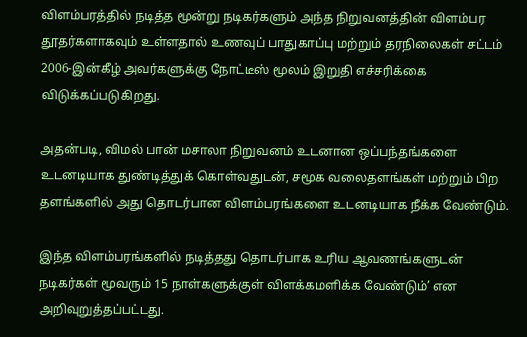விளம்பரத்தில் நடித்த மூன்று நடிகர்களும் அந்த நிறுவனத்தின் விளம்பர தூதர்களாகவும் உள்ளதால் உணவுப் பாதுகாப்பு மற்றும் தரநிலைகள் சட்டம் 2006-இன்கீழ் அவர்களுக்கு நோட்டீஸ் மூலம் இறுதி எச்சரிக்கை விடுக்கப்படுகிறது.

அதன்படி, விமல் பான் மசாலா நிறுவனம் உடனான ஒப்பந்தங்களை உடனடியாக துண்டித்துக் கொள்வதுடன், சமூக வலைதளங்கள் மற்றும் பிற தளங்களில் அது தொடர்பான விளம்பரங்களை உடனடியாக நீக்க வேண்டும்.

இந்த விளம்பரங்களில் நடித்தது தொடர்பாக உரிய ஆவணங்களுடன் நடிகர்கள் மூவரும் 15 நாள்களுக்குள் விளக்கமளிக்க வேண்டும்’ என அறிவுறுத்தப்பட்டது.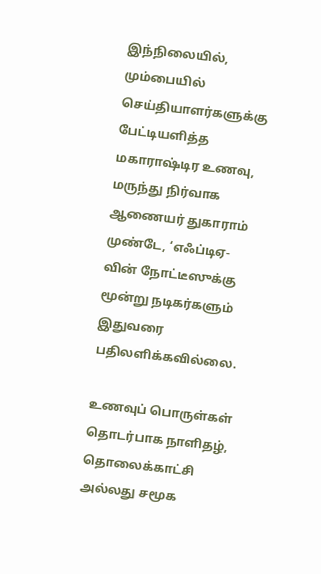இந்நிலையில், மும்பையில் செய்தியாளர்களுக்கு பேட்டியளித்த மகாராஷ்டிர உணவு, மருந்து நிர்வாக ஆணையர் துகாராம் முண்டே, ‘எஃப்டிஏ-வின் நோட்டீஸுக்கு மூன்று நடிகர்களும் இதுவரை பதிலளிக்கவில்லை.

உணவுப் பொருள்கள் தொடர்பாக நாளிதழ், தொலைக்காட்சி அல்லது சமூக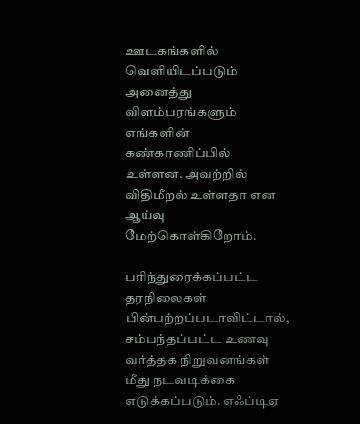ஊடகங்களில் வெளியிடப்படும் அனைத்து விளம்பரங்களும் எங்களின் கண்காணிப்பில் உள்ளன. அவற்றில் விதிமீறல் உள்ளதா என ஆய்வு மேற்கொள்கிறோம்.

பரிந்துரைக்கப்பட்ட தரநிலைகள் பின்பற்றப்படாவிட்டால், சம்பந்தப்பட்ட உணவு வர்த்தக நிறுவனங்கள் மீது நடவடிக்கை எடுக்கப்படும். எஃப்டிஏ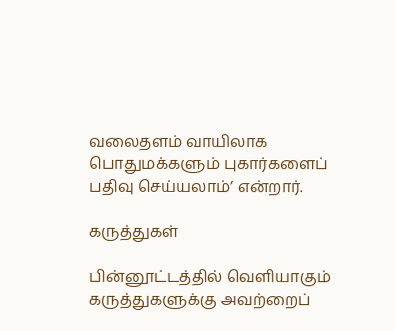வலைதளம் வாயிலாக பொதுமக்களும் புகார்களைப் பதிவு செய்யலாம்’ என்றார்.

கருத்துகள்

பின்னூட்டத்தில் வெளியாகும் கருத்துகளுக்கு அவற்றைப்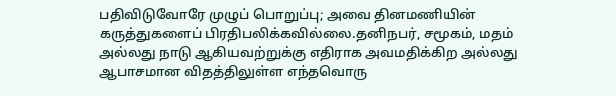பதிவிடுவோரே முழுப் பொறுப்பு; அவை தினமணியின் கருத்துகளைப் பிரதிபலிக்கவில்லை.தனிநபர், சமூகம், மதம் அல்லது நாடு ஆகியவற்றுக்கு எதிராக அவமதிக்கிற அல்லது ஆபாசமான விதத்திலுள்ள எந்தவொரு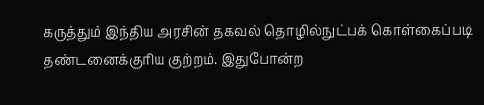கருத்தும் இந்திய அரசின் தகவல் தொழில்நுட்பக் கொள்கைப்படி தண்டனைக்குரிய குற்றம். இதுபோன்ற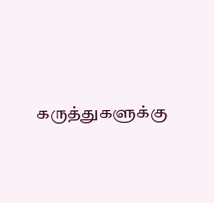கருத்துகளுக்கு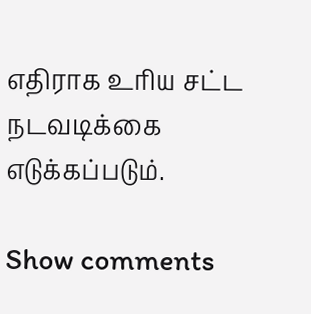எதிராக உரிய சட்ட நடவடிக்கை எடுக்கப்படும்.

Show comments